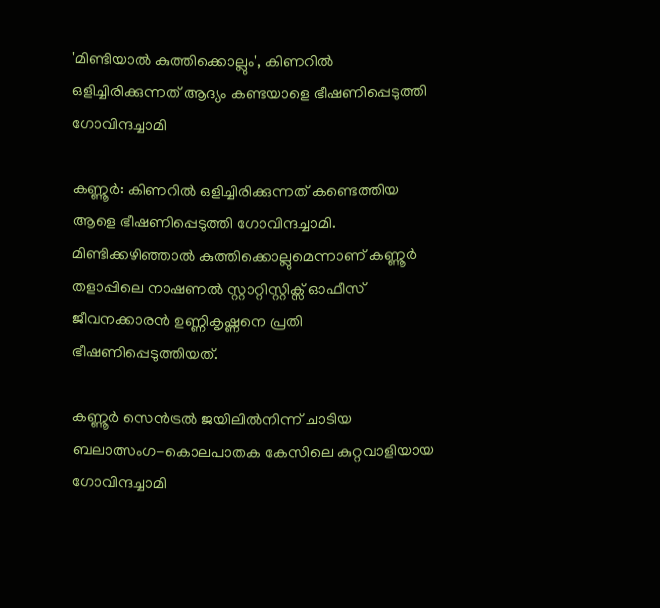'മിണ്ടിയാൽ കുത്തിക്കൊല്ലും', കിണറിൽ ഒളിച്ചിരിക്കുന്നത് ആദ്യം കണ്ടയാളെ ഭീഷണിപ്പെടുത്തി ഗോവിന്ദച്ചാമി

കണ്ണൂര്‍: കിണറില്‍ ഒളിച്ചിരിക്കുന്നത് കണ്ടെത്തിയ ആളെ ഭീഷണിപ്പെടുത്തി ഗോവിന്ദച്ചാമി. മിണ്ടിക്കഴിഞ്ഞാല്‍ കുത്തിക്കൊല്ലുമെന്നാണ് കണ്ണൂര്‍ തളാപ്പിലെ നാഷണല്‍ സ്റ്റാറ്റിസ്റ്റിക്സ് ഓഫീസ് ജീവനക്കാരന്‍ ഉണ്ണികൃഷ്ണനെ പ്രതി ഭീഷണിപ്പെടുത്തിയത്.

കണ്ണൂര്‍ സെന്‍ട്രല്‍ ജയിലില്‍നിന്ന് ചാടിയ ബലാത്സംഗ-കൊലപാതക കേസിലെ കുറ്റവാളിയായ ഗോവിന്ദച്ചാമി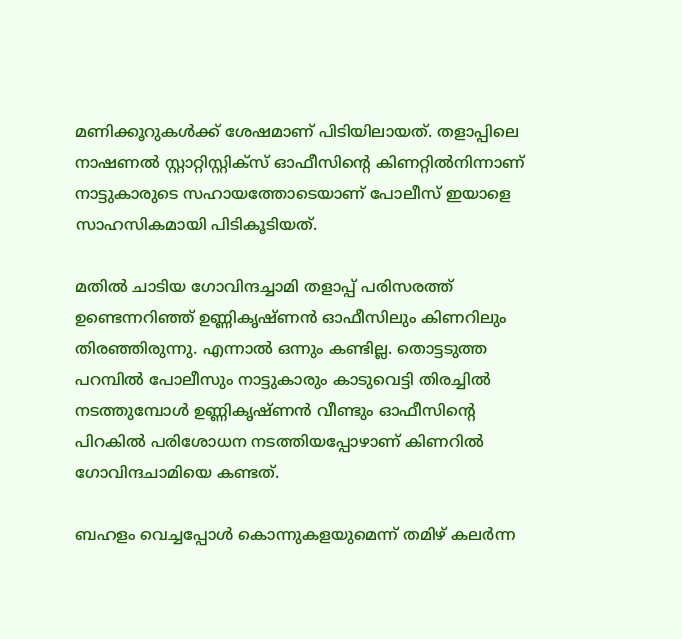മണിക്കൂറുകള്‍ക്ക് ശേഷമാണ് പിടിയിലായത്. തളാപ്പിലെ നാഷണല്‍ സ്റ്റാറ്റിസ്റ്റിക്‌സ് ഓഫീസിന്റെ കിണറ്റില്‍നിന്നാണ് നാട്ടുകാരുടെ സഹായത്തോടെയാണ് പോലീസ് ഇയാളെ സാഹസികമായി പിടികൂടിയത്.

മതില്‍ ചാടിയ ഗോവിന്ദച്ചാമി തളാപ്പ് പരിസരത്ത് ഉണ്ടെന്നറിഞ്ഞ് ഉണ്ണികൃഷ്ണന്‍ ഓഫീസിലും കിണറിലും തിരഞ്ഞിരുന്നു. എന്നാല്‍ ഒന്നും കണ്ടില്ല. തൊട്ടടുത്ത പറമ്പില്‍ പോലീസും നാട്ടുകാരും കാടുവെട്ടി തിരച്ചില്‍ നടത്തുമ്പോള്‍ ഉണ്ണികൃഷ്ണന്‍ വീണ്ടും ഓഫീസിന്റെ പിറകില്‍ പരിശോധന നടത്തിയപ്പോഴാണ് കിണറില്‍ ഗോവിന്ദചാമിയെ കണ്ടത്.

ബഹളം വെച്ചപ്പോള്‍ കൊന്നുകളയുമെന്ന് തമിഴ് കലര്‍ന്ന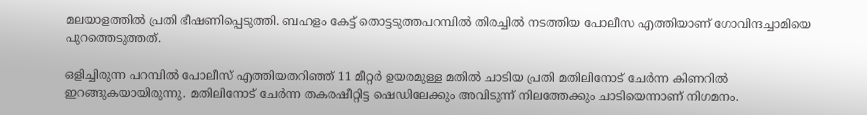മലയാളത്തില്‍ പ്രതി ഭീഷണിപ്പെടുത്തി. ബഹളം കേട്ട് തൊട്ടടുത്തപറമ്പില്‍ തിരച്ചില്‍ നടത്തിയ പോലീസ എത്തിയാണ് ഗോവിന്ദച്ചാമിയെ പുറത്തെടുത്തത്.

ഒളിച്ചിരുന്ന പറമ്പില്‍ പോലീസ് എത്തിയതറിഞ്ഞ് 11 മീറ്റര്‍ ഉയരമുള്ള മതില്‍ ചാടിയ പ്രതി മതിലിനോട് ചേര്‍ന്ന കിണറില്‍ ഇറങ്ങുകയായിരുന്നു. മതിലിനോട് ചേര്‍ന്ന തകരഷീറ്റിട്ട ഷെഡിലേക്കും അവിടുന്ന് നിലത്തേക്കും ചാടിയെന്നാണ് നിഗമനം.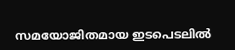സമയോജിതമായ ഇടപെടലില്‍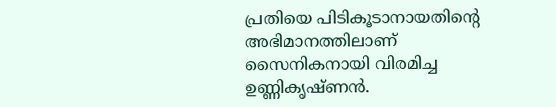പ്രതിയെ പിടികൂടാനായതിന്റെ അഭിമാനത്തിലാണ് സൈനികനായി വിരമിച്ച ഉണ്ണികൃഷ്ണന്‍.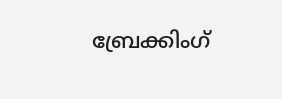ബ്രേക്കിംഗ്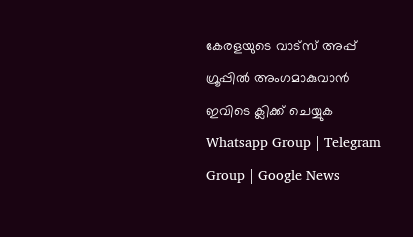കേരളയുടെ വാട്സ് അപ്പ് ഗ്രൂപ്പിൽ അംഗമാകുവാൻ ഇവിടെ ക്ലിക്ക് ചെയ്യുക Whatsapp Group | Telegram Group | Google News